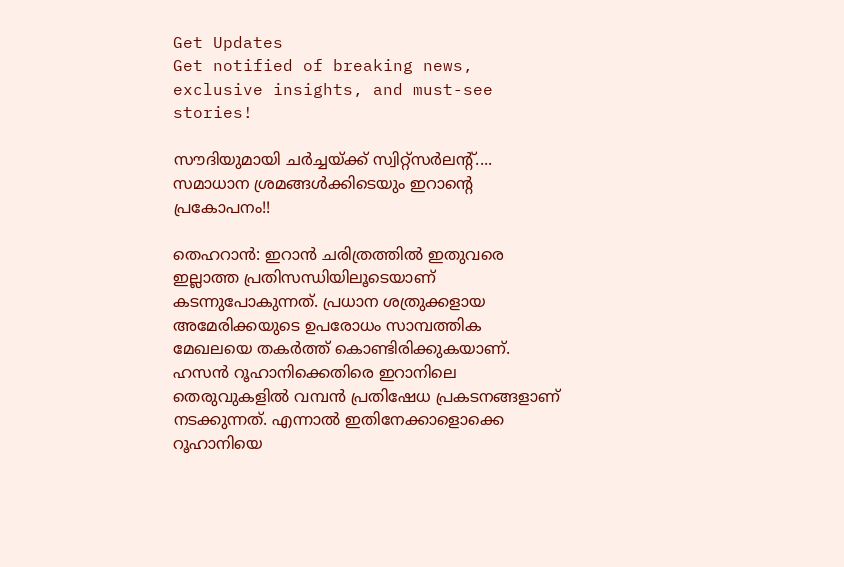Get Updates
Get notified of breaking news, exclusive insights, and must-see stories!

സൗദിയുമായി ചര്‍ച്ചയ്ക്ക് സ്വിറ്റ്‌സര്‍ലന്റ്.... സമാധാന ശ്രമങ്ങള്‍ക്കിടെയും ഇറാന്റെ പ്രകോപനം!!

തെഹറാന്‍: ഇറാന്‍ ചരിത്രത്തില്‍ ഇതുവരെ ഇല്ലാത്ത പ്രതിസന്ധിയിലൂടെയാണ് കടന്നുപോകുന്നത്. പ്രധാന ശത്രുക്കളായ അമേരിക്കയുടെ ഉപരോധം സാമ്പത്തിക മേഖലയെ തകര്‍ത്ത് കൊണ്ടിരിക്കുകയാണ്. ഹസന്‍ റൂഹാനിക്കെതിരെ ഇറാനിലെ തെരുവുകളില്‍ വമ്പന്‍ പ്രതിഷേധ പ്രകടനങ്ങളാണ് നടക്കുന്നത്. എന്നാല്‍ ഇതിനേക്കാളൊക്കെ റൂഹാനിയെ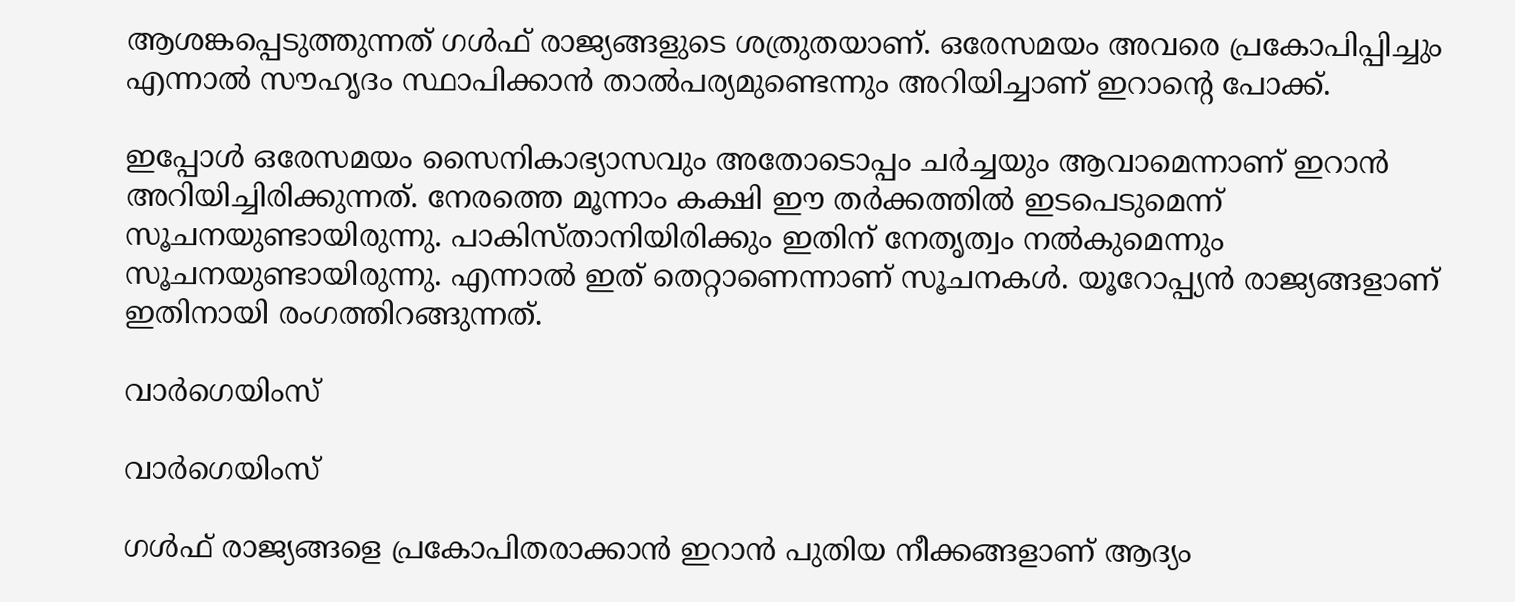ആശങ്കപ്പെടുത്തുന്നത് ഗള്‍ഫ് രാജ്യങ്ങളുടെ ശത്രുതയാണ്. ഒരേസമയം അവരെ പ്രകോപിപ്പിച്ചും എന്നാല്‍ സൗഹൃദം സ്ഥാപിക്കാന്‍ താല്‍പര്യമുണ്ടെന്നും അറിയിച്ചാണ് ഇറാന്റെ പോക്ക്.

ഇപ്പോള്‍ ഒരേസമയം സൈനികാഭ്യാസവും അതോടൊപ്പം ചര്‍ച്ചയും ആവാമെന്നാണ് ഇറാന്‍ അറിയിച്ചിരിക്കുന്നത്. നേരത്തെ മൂന്നാം കക്ഷി ഈ തര്‍ക്കത്തില്‍ ഇടപെടുമെന്ന് സൂചനയുണ്ടായിരുന്നു. പാകിസ്താനിയിരിക്കും ഇതിന് നേതൃത്വം നല്‍കുമെന്നും സൂചനയുണ്ടായിരുന്നു. എന്നാല്‍ ഇത് തെറ്റാണെന്നാണ് സൂചനകള്‍. യൂറോപ്പ്യന്‍ രാജ്യങ്ങളാണ് ഇതിനായി രംഗത്തിറങ്ങുന്നത്.

വാര്‍ഗെയിംസ്

വാര്‍ഗെയിംസ്

ഗള്‍ഫ് രാജ്യങ്ങളെ പ്രകോപിതരാക്കാന്‍ ഇറാന്‍ പുതിയ നീക്കങ്ങളാണ് ആദ്യം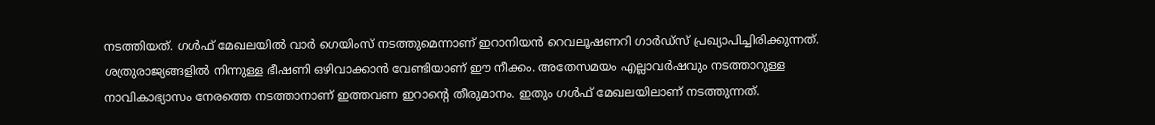നടത്തിയത്. ഗള്‍ഫ് മേഖലയില്‍ വാര്‍ ഗെയിംസ് നടത്തുമെന്നാണ് ഇറാനിയന്‍ റെവലൂഷണറി ഗാര്‍ഡ്‌സ് പ്രഖ്യാപിച്ചിരിക്കുന്നത്. ശത്രുരാജ്യങ്ങളില്‍ നിന്നുള്ള ഭീഷണി ഒഴിവാക്കാന്‍ വേണ്ടിയാണ് ഈ നീക്കം. അതേസമയം എല്ലാവര്‍ഷവും നടത്താറുള്ള നാവികാഭ്യാസം നേരത്തെ നടത്താനാണ് ഇത്തവണ ഇറാന്റെ തീരുമാനം. ഇതും ഗള്‍ഫ് മേഖലയിലാണ് നടത്തുന്നത്.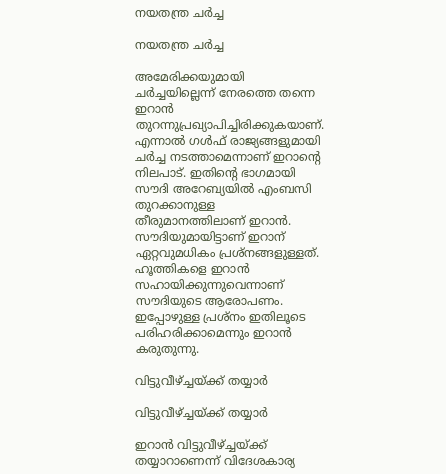നയതന്ത്ര ചര്‍ച്ച

നയതന്ത്ര ചര്‍ച്ച

അമേരിക്കയുമായി ചര്‍ച്ചയില്ലെന്ന് നേരത്തെ തന്നെ ഇറാന്‍ തുറന്നുപ്രഖ്യാപിച്ചിരിക്കുകയാണ്. എന്നാല്‍ ഗള്‍ഫ് രാജ്യങ്ങളുമായി ചര്‍ച്ച നടത്താമെന്നാണ് ഇറാന്റെ നിലപാട്. ഇതിന്റെ ഭാഗമായി സൗദി അറേബ്യയില്‍ എംബസി തുറക്കാനുള്ള തീരുമാനത്തിലാണ് ഇറാന്‍. സൗദിയുമായിട്ടാണ് ഇറാന് ഏറ്റവുമധികം പ്രശ്‌നങ്ങളുള്ളത്. ഹൂത്തികളെ ഇറാന്‍ സഹായിക്കുന്നുവെന്നാണ് സൗദിയുടെ ആരോപണം. ഇപ്പോഴുള്ള പ്രശ്‌നം ഇതിലൂടെ പരിഹരിക്കാമെന്നും ഇറാന്‍ കരുതുന്നു.

വിട്ടുവീഴ്ച്ചയ്ക്ക് തയ്യാര്‍

വിട്ടുവീഴ്ച്ചയ്ക്ക് തയ്യാര്‍

ഇറാന്‍ വിട്ടുവീഴ്ച്ചയ്ക്ക് തയ്യാറാണെന്ന് വിദേശകാര്യ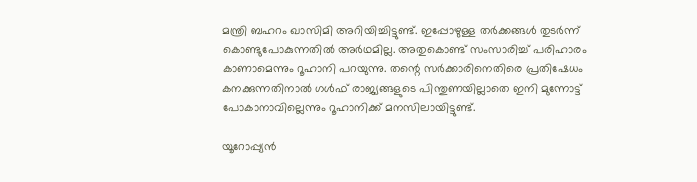മന്ത്രി ബഹറം ഖാസിമി അറിയിച്ചിട്ടുണ്ട്. ഇപ്പോഴുള്ള തര്‍ക്കങ്ങള്‍ തുടര്‍ന്ന് കൊണ്ടുപോകുന്നതില്‍ അര്‍ഥമില്ല. അതുകൊണ്ട് സംസാരിച്ച് പരിഹാരം കാണാമെന്നും റൂഹാനി പറയുന്നു. തന്റെ സര്‍ക്കാരിനെതിരെ പ്രതിഷേധം കനക്കുന്നതിനാല്‍ ഗള്‍ഫ് രാജ്യങ്ങളുടെ പിന്തുണയില്ലാതെ ഇനി മുന്നോട്ട് പോകാനാവില്ലെന്നും റൂഹാനിക്ക് മനസിലായിട്ടുണ്ട്.

യൂറോപ്പ്യന്‍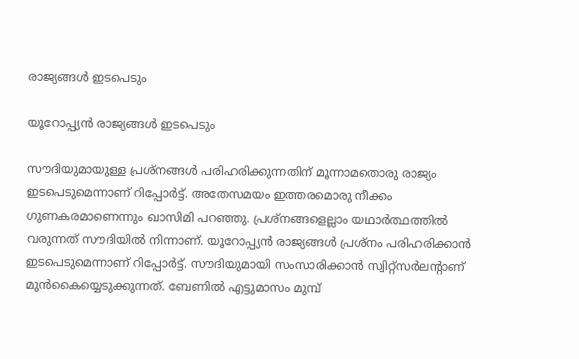രാജ്യങ്ങള്‍ ഇടപെടും

യൂറോപ്പ്യന്‍ രാജ്യങ്ങള്‍ ഇടപെടും

സൗദിയുമായുള്ള പ്രശ്‌നങ്ങള്‍ പരിഹരിക്കുന്നതിന് മൂന്നാമതൊരു രാജ്യം ഇടപെടുമെന്നാണ് റിപ്പോര്‍ട്ട്. അതേസമയം ഇത്തരമൊരു നീക്കം ഗുണകരമാണെന്നും ഖാസിമി പറഞ്ഞു. പ്രശ്‌നങ്ങളെല്ലാം യഥാര്‍ത്ഥത്തില്‍ വരുന്നത് സൗദിയില്‍ നിന്നാണ്. യൂറോപ്പ്യന്‍ രാജ്യങ്ങള്‍ പ്രശ്‌നം പരിഹരിക്കാന്‍ ഇടപെടുമെന്നാണ് റിപ്പോര്‍ട്ട്. സൗദിയുമായി സംസാരിക്കാന്‍ സ്വിറ്റ്‌സര്‍ലന്റാണ് മുന്‍കൈയ്യെടുക്കുന്നത്. ബേണില്‍ എട്ടുമാസം മുമ്പ്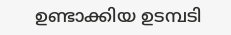ഉണ്ടാക്കിയ ഉടമ്പടി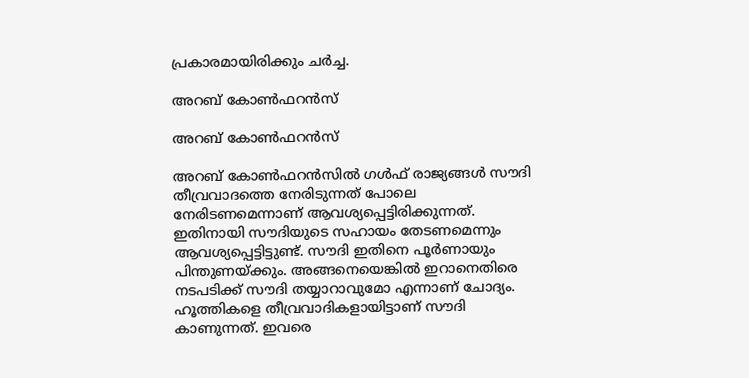പ്രകാരമായിരിക്കും ചര്‍ച്ച.

അറബ് കോണ്‍ഫറന്‍സ്

അറബ് കോണ്‍ഫറന്‍സ്

അറബ് കോണ്‍ഫറന്‍സില്‍ ഗള്‍ഫ് രാജ്യങ്ങള്‍ സൗദി തീവ്രവാദത്തെ നേരിടുന്നത് പോലെ നേരിടണമെന്നാണ് ആവശ്യപ്പെട്ടിരിക്കുന്നത്. ഇതിനായി സൗദിയുടെ സഹായം തേടണമെന്നും ആവശ്യപ്പെട്ടിട്ടുണ്ട്. സൗദി ഇതിനെ പൂര്‍ണായും പിന്തുണയ്ക്കും. അങ്ങനെയെങ്കില്‍ ഇറാനെതിരെ നടപടിക്ക് സൗദി തയ്യാറാവുമോ എന്നാണ് ചോദ്യം. ഹൂത്തികളെ തീവ്രവാദികളായിട്ടാണ് സൗദി കാണുന്നത്. ഇവരെ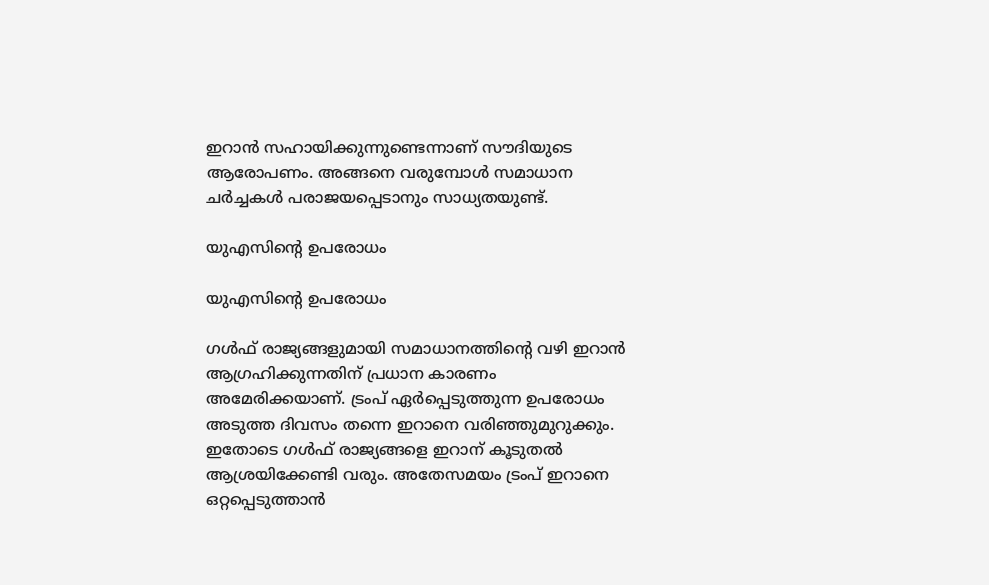ഇറാന്‍ സഹായിക്കുന്നുണ്ടെന്നാണ് സൗദിയുടെ ആരോപണം. അങ്ങനെ വരുമ്പോള്‍ സമാധാന ചര്‍ച്ചകള്‍ പരാജയപ്പെടാനും സാധ്യതയുണ്ട്.

യുഎസിന്റെ ഉപരോധം

യുഎസിന്റെ ഉപരോധം

ഗള്‍ഫ് രാജ്യങ്ങളുമായി സമാധാനത്തിന്റെ വഴി ഇറാന്‍ ആഗ്രഹിക്കുന്നതിന് പ്രധാന കാരണം അമേരിക്കയാണ്. ട്രംപ് ഏര്‍പ്പെടുത്തുന്ന ഉപരോധം അടുത്ത ദിവസം തന്നെ ഇറാനെ വരിഞ്ഞുമുറുക്കും. ഇതോടെ ഗള്‍ഫ് രാജ്യങ്ങളെ ഇറാന് കൂടുതല്‍ ആശ്രയിക്കേണ്ടി വരും. അതേസമയം ട്രംപ് ഇറാനെ ഒറ്റപ്പെടുത്താന്‍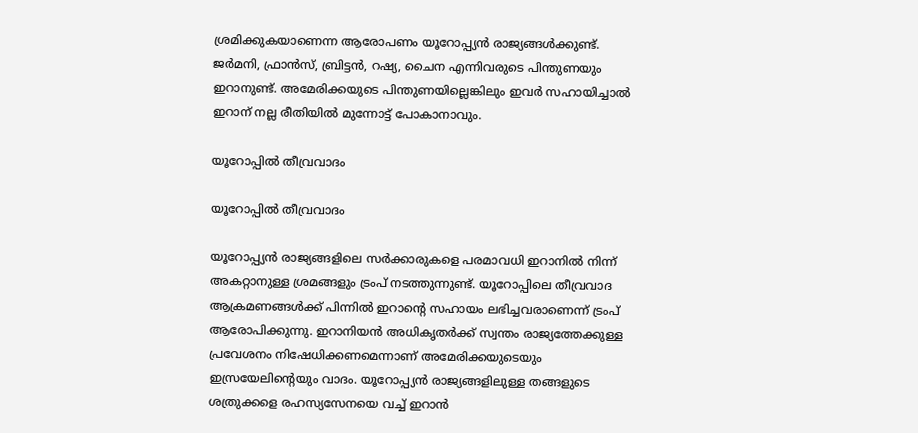ശ്രമിക്കുകയാണെന്ന ആരോപണം യൂറോപ്പ്യന്‍ രാജ്യങ്ങള്‍ക്കുണ്ട്. ജര്‍മനി, ഫ്രാന്‍സ്, ബ്രിട്ടന്‍, റഷ്യ, ചൈന എന്നിവരുടെ പിന്തുണയും ഇറാനുണ്ട്. അമേരിക്കയുടെ പിന്തുണയില്ലെങ്കിലും ഇവര്‍ സഹായിച്ചാല്‍ ഇറാന് നല്ല രീതിയില്‍ മുന്നോട്ട് പോകാനാവും.

യൂറോപ്പില്‍ തീവ്രവാദം

യൂറോപ്പില്‍ തീവ്രവാദം

യൂറോപ്പ്യന്‍ രാജ്യങ്ങളിലെ സര്‍ക്കാരുകളെ പരമാവധി ഇറാനില്‍ നിന്ന് അകറ്റാനുള്ള ശ്രമങ്ങളും ട്രംപ് നടത്തുന്നുണ്ട്. യൂറോപ്പിലെ തീവ്രവാദ ആക്രമണങ്ങള്‍ക്ക് പിന്നില്‍ ഇറാന്റെ സഹായം ലഭിച്ചവരാണെന്ന് ട്രംപ് ആരോപിക്കുന്നു. ഇറാനിയന്‍ അധികൃതര്‍ക്ക് സ്വന്തം രാജ്യത്തേക്കുള്ള പ്രവേശനം നിഷേധിക്കണമെന്നാണ് അമേരിക്കയുടെയും ഇസ്രയേലിന്റെയും വാദം. യൂറോപ്പ്യന്‍ രാജ്യങ്ങളിലുള്ള തങ്ങളുടെ ശത്രുക്കളെ രഹസ്യസേനയെ വച്ച് ഇറാന്‍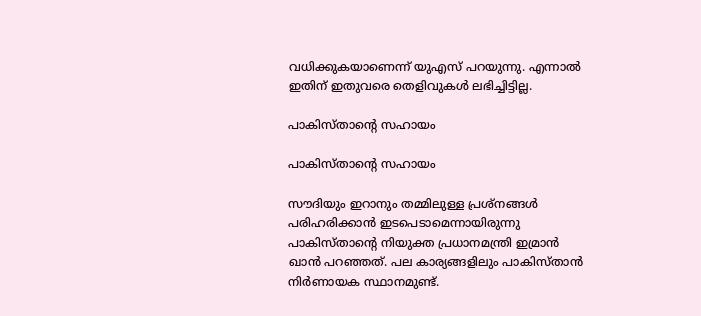വധിക്കുകയാണെന്ന് യുഎസ് പറയുന്നു. എന്നാല്‍ ഇതിന് ഇതുവരെ തെളിവുകള്‍ ലഭിച്ചിട്ടില്ല.

പാകിസ്താന്റെ സഹായം

പാകിസ്താന്റെ സഹായം

സൗദിയും ഇറാനും തമ്മിലുള്ള പ്രശ്‌നങ്ങള്‍ പരിഹരിക്കാന്‍ ഇടപെടാമെന്നായിരുന്നു പാകിസ്താന്റെ നിയുക്ത പ്രധാനമന്ത്രി ഇമ്രാന്‍ ഖാന്‍ പറഞ്ഞത്. പല കാര്യങ്ങളിലും പാകിസ്താന്‍ നിര്‍ണായക സ്ഥാനമുണ്ട്.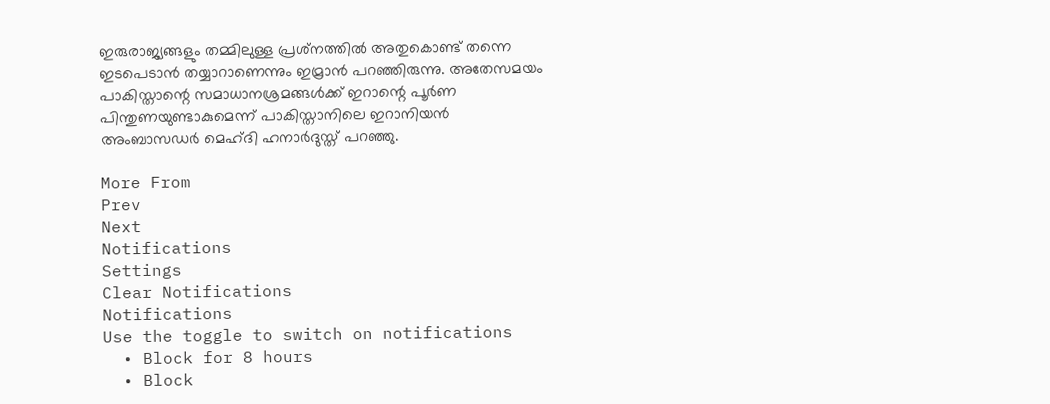ഇരുരാജ്യങ്ങളും തമ്മിലുള്ള പ്രശ്‌നത്തില്‍ അതുകൊണ്ട് തന്നെ ഇടപെടാന്‍ തയ്യാറാണെന്നും ഇമ്രാന്‍ പറഞ്ഞിരുന്നു. അതേസമയം പാകിസ്താന്റെ സമാധാനശ്രമങ്ങള്‍ക്ക് ഇറാന്റെ പൂര്‍ണ പിന്തുണയുണ്ടാകുമെന്ന് പാകിസ്താനിലെ ഇറാനിയന്‍ അംബാസഡര്‍ മെഹ്ദി ഹനാര്‍ദുസ്ത് പറഞ്ഞു.

More From
Prev
Next
Notifications
Settings
Clear Notifications
Notifications
Use the toggle to switch on notifications
  • Block for 8 hours
  • Block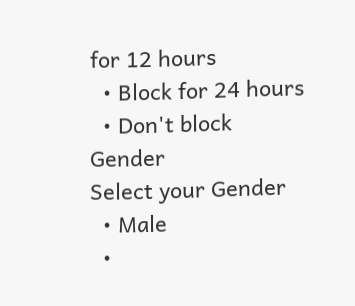for 12 hours
  • Block for 24 hours
  • Don't block
Gender
Select your Gender
  • Male
  •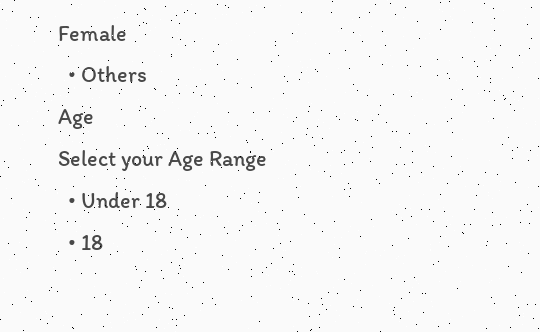Female
  • Others
Age
Select your Age Range
  • Under 18
  • 18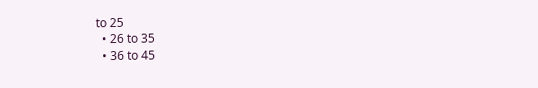to 25
  • 26 to 35
  • 36 to 45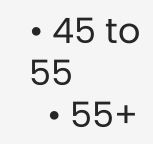• 45 to 55
  • 55+